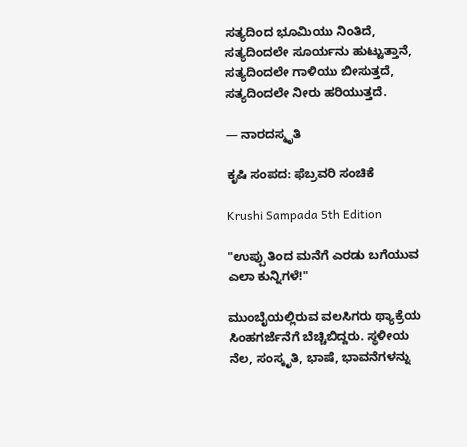ಸತ್ಯದಿಂದ ಭೂಮಿಯು ನಿಂತಿದೆ, ಸತ್ಯದಿಂದಲೇ ಸೂರ್ಯನು ಹುಟ್ಟುತ್ತಾನೆ, ಸತ್ಯದಿಂದಲೇ ಗಾಳಿಯು ಬೀಸುತ್ತದೆ, ಸತ್ಯದಿಂದಲೇ ನೀರು ಹರಿಯುತ್ತದೆ.

— ನಾರದಸ್ಮೃತಿ

ಕೃಷಿ ಸಂಪದ: ಫೆಬ್ರವರಿ ಸಂಚಿಕೆ

Krushi Sampada 5th Edition

"ಉಪ್ಪು ತಿಂದ ಮನೆಗೆ ಎರಡು ಬಗೆಯುವ ಎಲಾ ಕುನ್ನಿಗಳೆ!"

ಮುಂಬೈಯಲ್ಲಿರುವ ವಲಸಿಗರು ಥ್ಯಾಕ್ರೆಯ ಸಿಂಹಗರ್ಜೆನೆಗೆ ಬೆಚ್ಚಿಬಿದ್ದರು. ಸ್ಥಳೀಯ ನೆಲ, ಸಂಸ್ಕೃತಿ, ಭಾಷೆ, ಭಾವನೆಗಳನ್ನು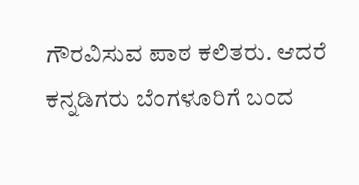ಗೌರವಿಸುವ ಪಾಠ ಕಲಿತರು. ಆದರೆ ಕನ್ನಡಿಗರು ಬೆಂಗಳೂರಿಗೆ ಬಂದ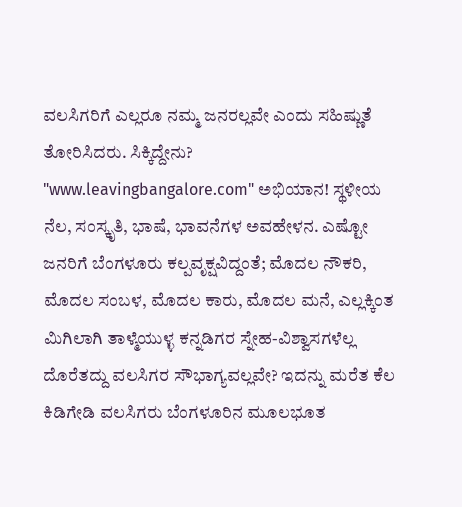ವಲಸಿಗರಿಗೆ ಎಲ್ಲರೂ ನಮ್ಮ ಜನರಲ್ಲವೇ ಎಂದು ಸಹಿಷ್ಣುತೆ ತೋರಿಸಿದರು. ಸಿಕ್ಕಿದ್ದೇನು? "www.leavingbangalore.com" ಅಭಿಯಾನ! ಸ್ಥಳೀಯ ನೆಲ, ಸಂಸ್ಕೃತಿ, ಭಾಷೆ, ಭಾವನೆಗಳ ಅವಹೇಳನ. ಎಷ್ಟೋ ಜನರಿಗೆ ಬೆಂಗಳೂರು ಕಲ್ಪವೃಕ್ಷವಿದ್ದಂತೆ; ಮೊದಲ ನೌಕರಿ, ಮೊದಲ ಸಂಬಳ, ಮೊದಲ ಕಾರು, ಮೊದಲ ಮನೆ, ಎಲ್ಲಕ್ಕಿಂತ ಮಿಗಿಲಾಗಿ ತಾಳ್ಮೆಯುಳ್ಳ ಕನ್ನಡಿಗರ ಸ್ನೇಹ-ವಿಶ್ವಾಸಗಳೆಲ್ಲ ದೊರೆತದ್ದು ವಲಸಿಗರ ಸೌಭಾಗ್ಯವಲ್ಲವೇ? ಇದನ್ನು ಮರೆತ ಕೆಲ ಕಿಡಿಗೇಡಿ ವಲಸಿಗರು ಬೆಂಗಳೂರಿನ ಮೂಲಭೂತ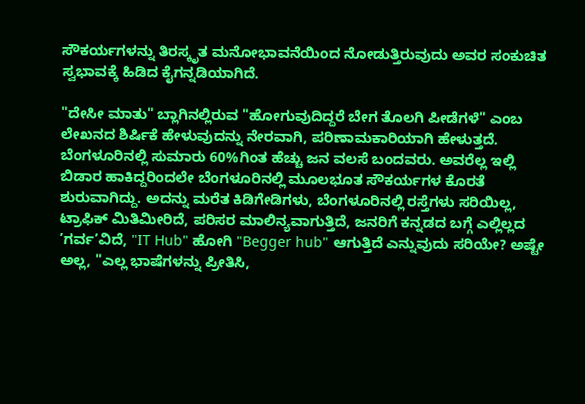ಸೌಕರ್ಯಗಳನ್ನು ತಿರಸ್ಕೃತ ಮನೋಭಾವನೆಯಿಂದ ನೋಡುತ್ತಿರುವುದು ಅವರ ಸಂಕುಚಿತ ಸ್ವಭಾವಕ್ಕೆ ಹಿಡಿದ ಕೈಗನ್ನಡಿಯಾಗಿದೆ.

"ದೇಸೀ ಮಾತು" ಬ್ಲಾಗಿನಲ್ಲಿರುವ "ಹೋಗುವುದಿದ್ದರೆ ಬೇಗ ತೊಲಗಿ ಪೀಡೆಗಳೆ" ಎಂಬ ಲೇಖನದ ಶಿರ್ಷಿಕೆ ಹೇಳುವುದನ್ನು ನೇರವಾಗಿ, ಪರಿಣಾಮಕಾರಿಯಾಗಿ ಹೇಳುತ್ತದೆ. ಬೆಂಗಳೂರಿನಲ್ಲಿ ಸುಮಾರು 60%ಗಿಂತ ಹೆಚ್ಚು ಜನ ವಲಸೆ ಬಂದವರು. ಅವರೆಲ್ಲ ಇಲ್ಲಿ ಬಿಡಾರ ಹಾಕಿದ್ದರಿಂದಲೇ ಬೆಂಗಳೂರಿನಲ್ಲಿ ಮೂಲಭೂತ ಸೌಕರ್ಯಗಳ ಕೊರತೆ ಶುರುವಾಗಿದ್ದು. ಅದನ್ನು ಮರೆತ ಕಿಡಿಗೇಡಿಗಳು, ಬೆಂಗಳೂರಿನಲ್ಲಿ ರಸ್ತೆಗಳು ಸರಿಯಿಲ್ಲ, ಟ್ರಾಫಿಕ್ ಮಿತಿಮೀರಿದೆ, ಪರಿಸರ ಮಾಲಿನ್ಯವಾಗುತ್ತಿದೆ, ಜನರಿಗೆ ಕನ್ನಡದ ಬಗ್ಗೆ ಎಲ್ಲಿಲ್ಲದ ’ಗರ್ವ’ವಿದೆ, "IT Hub" ಹೋಗಿ "Begger hub" ಆಗುತ್ತಿದೆ ಎನ್ನುವುದು ಸರಿಯೇ? ಅಷ್ಟೇ ಅಲ್ಲ, "ಎಲ್ಲ ಭಾಷೆಗಳನ್ನು ಪ್ರೀತಿಸಿ,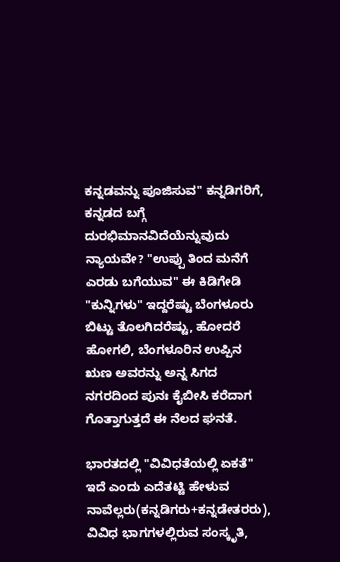ಕನ್ನಡವನ್ನು ಪೂಜಿಸುವ" ಕನ್ನಡಿಗರಿಗೆ, ಕನ್ನಡದ ಬಗ್ಗೆ ದುರಭಿಮಾನವಿದೆಯೆನ್ನುವುದು ನ್ಯಾಯವೇ? "ಉಪ್ಪು ತಿಂದ ಮನೆಗೆ ಎರಡು ಬಗೆಯುವ" ಈ ಕಿಡಿಗೇಡಿ "ಕುನ್ನಿಗಳು" ಇದ್ದರೆಷ್ಟು ಬೆಂಗಳೂರು ಬಿಟ್ಟು ತೊಲಗಿದರೆಷ್ಟು, ಹೋದರೆ ಹೋಗಲಿ, ಬೆಂಗಳೂರಿನ ಉಪ್ಪಿನ ಋಣ ಅವರನ್ನು ಅನ್ನ ಸಿಗದ ನಗರದಿಂದ ಪುನಃ ಕೈಬೀಸಿ ಕರೆದಾಗ ಗೊತ್ತಾಗುತ್ತದೆ ಈ ನೆಲದ ಘನತೆ.

ಭಾರತದಲ್ಲಿ "ವಿವಿಧತೆಯಲ್ಲಿ ಏಕತೆ" ಇದೆ ಎಂದು ಎದೆತಟ್ಟಿ ಹೇಳುವ ನಾವೆಲ್ಲರು(ಕನ್ನಡಿಗರು+ಕನ್ನಡೇತರರು), ವಿವಿಧ ಭಾಗಗಳಲ್ಲಿರುವ ಸಂಸ್ಕೃತಿ,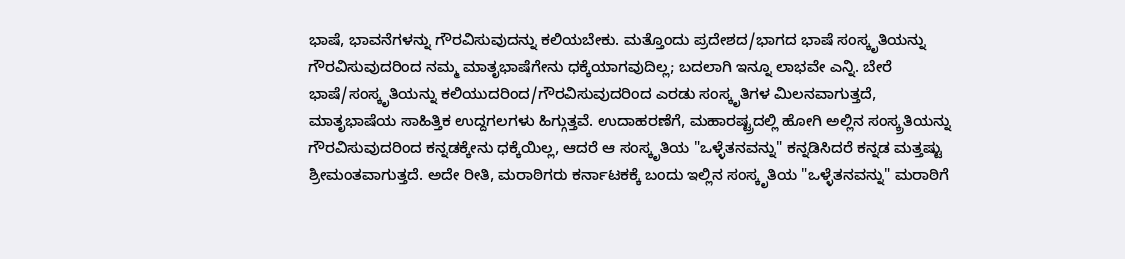ಭಾಷೆ, ಭಾವನೆಗಳನ್ನು ಗೌರವಿಸುವುದನ್ನು ಕಲಿಯಬೇಕು. ಮತ್ತೊಂದು ಪ್ರದೇಶದ/ಭಾಗದ ಭಾಷೆ ಸಂಸ್ಕೃತಿಯನ್ನು ಗೌರವಿಸುವುದರಿಂದ ನಮ್ಮ ಮಾತೃಭಾಷೆಗೇನು ಧಕ್ಕೆಯಾಗವುದಿಲ್ಲ; ಬದಲಾಗಿ ಇನ್ನೂ ಲಾಭವೇ ಎನ್ನಿ. ಬೇರೆ ಭಾಷೆ/ಸಂಸ್ಕೃತಿಯನ್ನು ಕಲಿಯುದರಿಂದ/ಗೌರವಿಸುವುದರಿಂದ ಎರಡು ಸಂಸ್ಕೃತಿಗಳ ಮಿಲನವಾಗುತ್ತದೆ, ಮಾತೃಭಾಷೆಯ ಸಾಹಿತ್ತಿಕ ಉದ್ದಗಲಗಳು ಹಿಗ್ಗುತ್ತವೆ. ಉದಾಹರಣೆಗೆ, ಮಹಾರಷ್ಟ್ರದಲ್ಲಿ ಹೋಗಿ ಅಲ್ಲಿನ ಸಂಸ್ಕ್ರತಿಯನ್ನು ಗೌರವಿಸುವುದರಿಂದ ಕನ್ನಡಕ್ಕೇನು ಧಕ್ಕೆಯಿಲ್ಲ, ಆದರೆ ಆ ಸಂಸ್ಕೃತಿಯ "ಒಳ್ಳೆತನವನ್ನು" ಕನ್ನಡಿಸಿದರೆ ಕನ್ನಡ ಮತ್ತಷ್ಟು ಶ್ರೀಮಂತವಾಗುತ್ತದೆ. ಅದೇ ರೀತಿ, ಮರಾಠಿಗರು ಕರ್ನಾಟಕಕ್ಕೆ ಬಂದು ಇಲ್ಲಿನ ಸಂಸ್ಕೃತಿಯ "ಒಳ್ಳೆತನವನ್ನು" ಮರಾಠಿಗೆ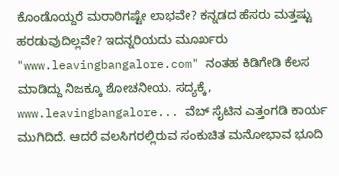ಕೊಂಡೊಯ್ದರೆ ಮರಾಠಿಗಷ್ಟೇ ಲಾಭವೇ? ಕನ್ನಡದ ಹೆಸರು ಮತ್ತಷ್ಟು ಹರಡುವುದಿಲ್ಲವೇ? ಇದನ್ನರಿಯದು ಮೂರ್ಖರು "www.leavingbangalore.com" ನಂತಹ ಕಿಡಿಗೇಡಿ ಕೆಲಸ ಮಾಡಿದ್ದು ನಿಜಕ್ಕೂ ಶೋಚನೀಯ. ಸದ್ಯಕ್ಕೆ, www.leavingbangalore... ವೆಬ್ ಸೈಟಿನ ಎತ್ತಂಗಡಿ ಕಾರ್ಯ ಮುಗಿದಿದೆ. ಆದರೆ ವಲಸಿಗರಲ್ಲಿರುವ ಸಂಕುಚಿತ ಮನೋಭಾವ ಭೂದಿ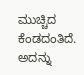ಮುಚ್ಚಿದ ಕೆಂಡದಂತಿದೆ. ಅದನ್ನು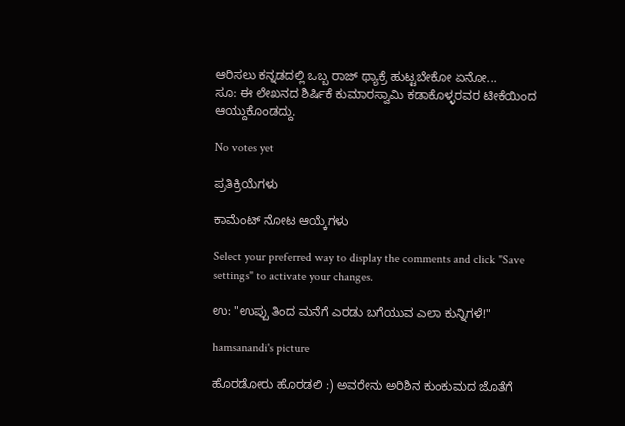ಆರಿಸಲು ಕನ್ನಡದಲ್ಲಿ ಒಬ್ಬ ರಾಜ್ ಥ್ಯಾಕ್ರೆ ಹುಟ್ಟಬೇಕೋ ಏನೋ...
ಸೂ: ಈ ಲೇಖನದ ಶಿರ್ಷಿಕೆ ಕುಮಾರಸ್ವಾಮಿ ಕಡಾಕೊಳ್ಳರವರ ಟೀಕೆಯಿಂದ ಆಯ್ದುಕೊಂಡದ್ದು.

No votes yet

ಪ್ರತಿಕ್ರಿಯೆಗಳು

ಕಾಮೆಂಟ್ ನೋಟ ಆಯ್ಕೆಗಳು

Select your preferred way to display the comments and click "Save settings" to activate your changes.

ಉ: "ಉಪ್ಪು ತಿಂದ ಮನೆಗೆ ಎರಡು ಬಗೆಯುವ ಎಲಾ ಕುನ್ನಿಗಳೆ!"

hamsanandi's picture

ಹೊರಡೋರು ಹೊರಡಲಿ :) ಅವರೇನು ಅರಿಶಿನ ಕುಂಕುಮದ ಜೊತೆಗೆ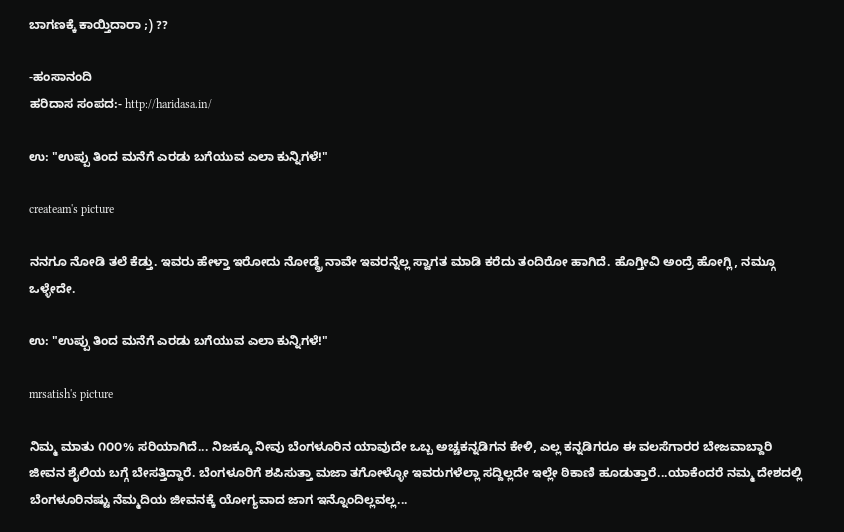ಬಾಗಣಕ್ಕೆ ಕಾಯ್ತಿದಾರಾ ;) ??

-ಹಂಸಾನಂದಿ
ಹರಿದಾಸ ಸಂಪದ:- http://haridasa.in/

ಉ: "ಉಪ್ಪು ತಿಂದ ಮನೆಗೆ ಎರಡು ಬಗೆಯುವ ಎಲಾ ಕುನ್ನಿಗಳೆ!"

createam's picture

ನನಗೂ ನೋಡಿ ತಲೆ ಕೆಡ್ತು. ಇವರು ಹೇಳ್ತಾ ಇರೋದು ನೋಡ್ದ್ರೆ ನಾವೇ ಇವರನ್ನೆಲ್ಲ ಸ್ವಾಗತ ಮಾಡಿ ಕರೆದು ತಂದಿರೋ ಹಾಗಿದೆ. ಹೊಗ್ತೀವಿ ಅಂದ್ರೆ ಹೋಗ್ಲಿ, ನಮ್ಗೂ ಒಳ್ಳೇದೇ.

ಉ: "ಉಪ್ಪು ತಿಂದ ಮನೆಗೆ ಎರಡು ಬಗೆಯುವ ಎಲಾ ಕುನ್ನಿಗಳೆ!"

mrsatish's picture

ನಿಮ್ಮ ಮಾತು ೧೦೦% ಸರಿಯಾಗಿದೆ... ನಿಜಕ್ಕೂ ನೀವು ಬೆಂಗಳೂರಿನ ಯಾವುದೇ ಒಬ್ಬ ಅಚ್ಚಕನ್ನಡಿಗನ ಕೇಳಿ, ಎಲ್ಲ ಕನ್ನಡಿಗರೂ ಈ ವಲಸೆಗಾರರ ಬೇಜವಾಬ್ದಾರಿ ಜೀವನ ಶೈಲಿಯ ಬಗ್ಗೆ ಬೇಸತ್ತಿದ್ದಾರೆ. ಬೆಂಗಳೂರಿಗೆ ಶಪಿಸುತ್ತಾ ಮಜಾ ತಗೋಳ್ಳೋ ಇವರುಗಳೆಲ್ಲಾ ಸದ್ದಿಲ್ಲದೇ ಇಲ್ಲೇ ಠಿಕಾಣಿ ಹೂಡುತ್ತಾರೆ...ಯಾಕೆಂದರೆ ನಮ್ಮ ದೇಶದಲ್ಲಿ ಬೆಂಗಳೂರಿನಷ್ಟು ನೆಮ್ಮದಿಯ ಜೀವನಕ್ಕೆ ಯೋಗ್ಯವಾದ ಜಾಗ ಇನ್ನೊಂದಿಲ್ಲವಲ್ಲ...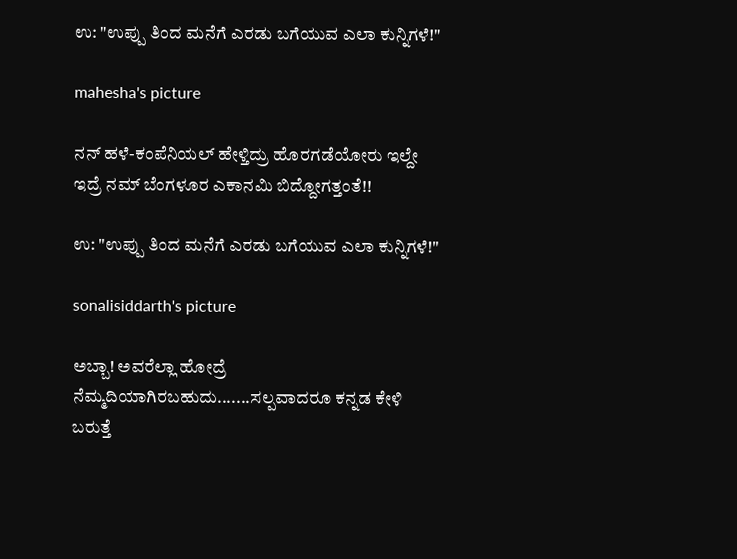ಉ: "ಉಪ್ಪು ತಿಂದ ಮನೆಗೆ ಎರಡು ಬಗೆಯುವ ಎಲಾ ಕುನ್ನಿಗಳೆ!"

mahesha's picture

ನನ್ ಹಳೆ-ಕಂಪೆನಿಯಲ್ ಹೇಳ್ತಿದ್ರು ಹೊರಗಡೆಯೋರು ಇಲ್ದೇ ಇದ್ರೆ ನಮ್ ಬೆಂಗಳೂರ ಎಕಾನಮಿ ಬಿದ್ದೋಗತ್ತಂತೆ!!

ಉ: "ಉಪ್ಪು ತಿಂದ ಮನೆಗೆ ಎರಡು ಬಗೆಯುವ ಎಲಾ ಕುನ್ನಿಗಳೆ!"

sonalisiddarth's picture

ಅಬ್ಬಾ! ಅವರೆಲ್ಲಾ ಹೋದ್ರೆ ನೆಮ್ಮದಿಯಾಗಿರಬಹುದು.......ಸಲ್ಪವಾದರೂ ಕನ್ನಡ ಕೇಳಿ ಬರುತ್ತೆ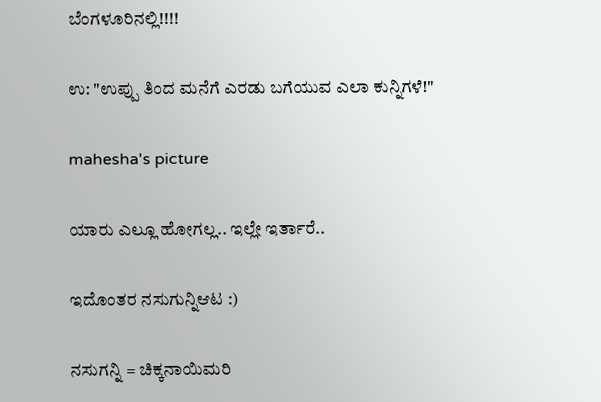ಬೆಂಗಳೂರಿನಲ್ಲಿ!!!!

ಉ: "ಉಪ್ಪು ತಿಂದ ಮನೆಗೆ ಎರಡು ಬಗೆಯುವ ಎಲಾ ಕುನ್ನಿಗಳೆ!"

mahesha's picture

ಯಾರು ಎಲ್ಲೂ ಹೋಗಲ್ಲ.. ಇಲ್ಲೇ ಇರ್ತಾರೆ..

ಇದೊಂತರ ನಸುಗುನ್ನಿಆಟ :)

ನಸುಗನ್ನಿ = ಚಿಕ್ಕನಾಯಿಮರಿ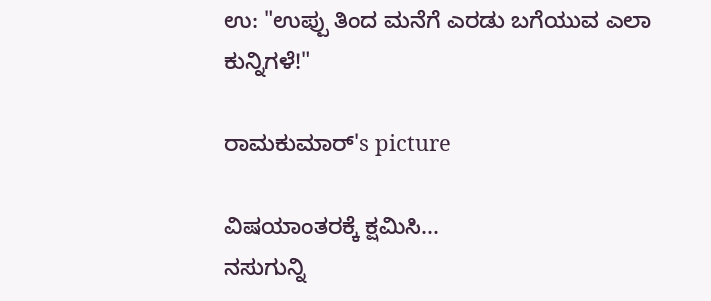ಉ: "ಉಪ್ಪು ತಿಂದ ಮನೆಗೆ ಎರಡು ಬಗೆಯುವ ಎಲಾ ಕುನ್ನಿಗಳೆ!"

ರಾಮಕುಮಾರ್'s picture

ವಿಷಯಾಂತರಕ್ಕೆ ಕ್ಷಮಿಸಿ...
ನಸುಗುನ್ನಿ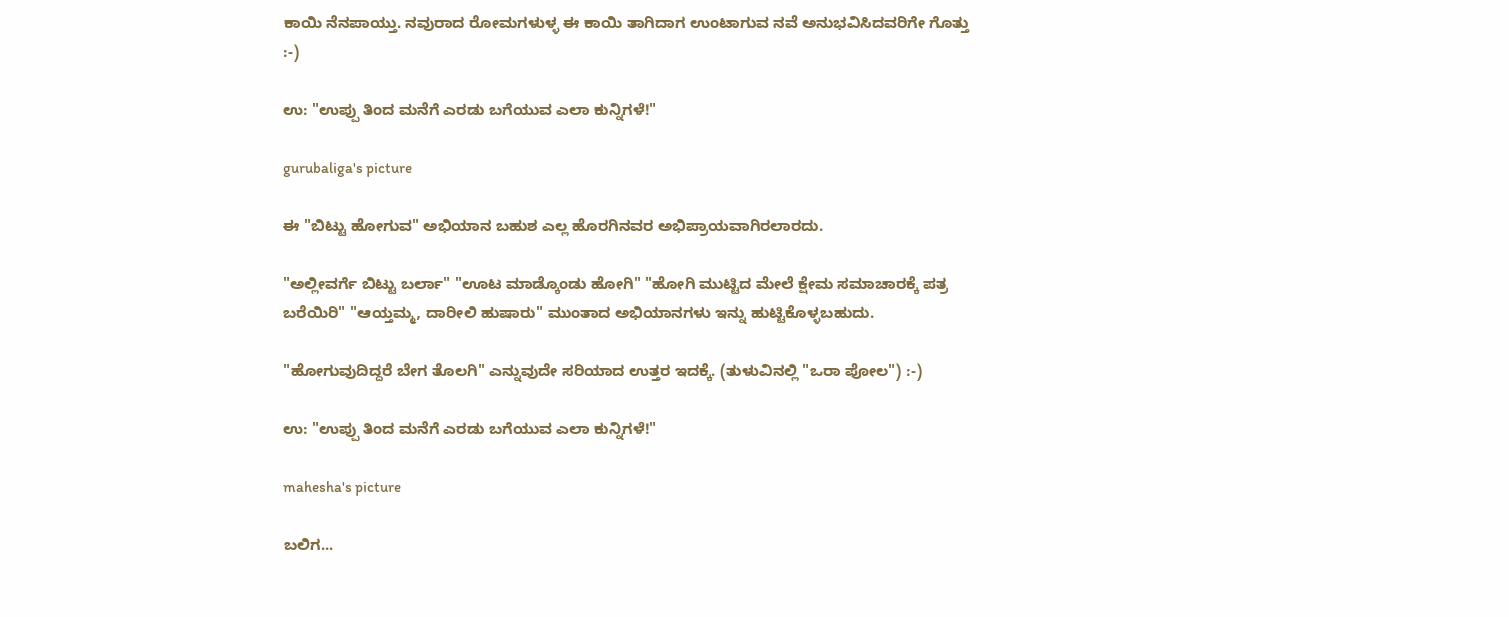ಕಾಯಿ ನೆನಪಾಯ್ತು. ನವುರಾದ ರೋಮಗಳುಳ್ಳ ಈ ಕಾಯಿ ತಾಗಿದಾಗ ಉಂಟಾಗುವ ನವೆ ಅನುಭವಿಸಿದವರಿಗೇ ಗೊತ್ತು :-)

ಉ: "ಉಪ್ಪು ತಿಂದ ಮನೆಗೆ ಎರಡು ಬಗೆಯುವ ಎಲಾ ಕುನ್ನಿಗಳೆ!"

gurubaliga's picture

ಈ "ಬಿಟ್ಟು ಹೋಗುವ" ಅಭಿಯಾನ ಬಹುಶ ಎಲ್ಲ ಹೊರಗಿನವರ ಅಭಿಪ್ರಾಯವಾಗಿರಲಾರದು.

"ಅಲ್ಲೀವರ್ಗೆ ಬಿಟ್ಟು ಬರ್ಲಾ" "ಊಟ ಮಾಡ್ಕೊಂಡು ಹೋಗಿ" "ಹೋಗಿ ಮುಟ್ಟಿದ ಮೇಲೆ ಕ್ಷೇಮ ಸಮಾಚಾರಕ್ಕೆ ಪತ್ರ ಬರೆಯಿರಿ" "ಆಯ್ತಮ್ಮ, ದಾರೀಲಿ ಹುಷಾರು" ಮುಂತಾದ ಅಭಿಯಾನಗಳು ಇನ್ನು ಹುಟ್ಟಿಕೊಳ್ಳಬಹುದು.

"ಹೋಗುವುದಿದ್ದರೆ ಬೇಗ ತೊಲಗಿ" ಎನ್ನುವುದೇ ಸರಿಯಾದ ಉತ್ತರ ಇದಕ್ಕೆ. (ತುಳುವಿನಲ್ಲಿ "ಒರಾ ಪೋಲ") :-)

ಉ: "ಉಪ್ಪು ತಿಂದ ಮನೆಗೆ ಎರಡು ಬಗೆಯುವ ಎಲಾ ಕುನ್ನಿಗಳೆ!"

mahesha's picture

ಬಲಿಗ...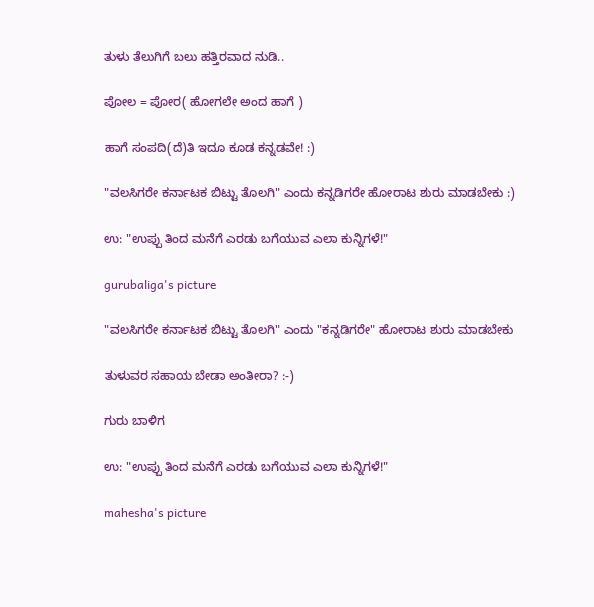ತುಳು ತೆಲುಗಿಗೆ ಬಲು ಹತ್ತಿರವಾದ ನುಡಿ..

ಪೋಲ = ಪೋರ( ಹೋಗಲೇ ಅಂದ ಹಾಗೆ )

ಹಾಗೆ ಸಂಪದಿ(ದೆ)ತಿ ಇದೂ ಕೂಡ ಕನ್ನಡವೇ! :)

"ವಲಸಿಗರೇ ಕರ್ನಾಟಕ ಬಿಟ್ಟು ತೊಲಗಿ" ಎಂದು ಕನ್ನಡಿಗರೇ ಹೋರಾಟ ಶುರು ಮಾಡಬೇಕು :)

ಉ: "ಉಪ್ಪು ತಿಂದ ಮನೆಗೆ ಎರಡು ಬಗೆಯುವ ಎಲಾ ಕುನ್ನಿಗಳೆ!"

gurubaliga's picture

"ವಲಸಿಗರೇ ಕರ್ನಾಟಕ ಬಿಟ್ಟು ತೊಲಗಿ" ಎಂದು "ಕನ್ನಡಿಗರೇ" ಹೋರಾಟ ಶುರು ಮಾಡಬೇಕು

ತುಳುವರ ಸಹಾಯ ಬೇಡಾ ಅಂತೀರಾ? :-)

ಗುರು ಬಾಳಿಗ

ಉ: "ಉಪ್ಪು ತಿಂದ ಮನೆಗೆ ಎರಡು ಬಗೆಯುವ ಎಲಾ ಕುನ್ನಿಗಳೆ!"

mahesha's picture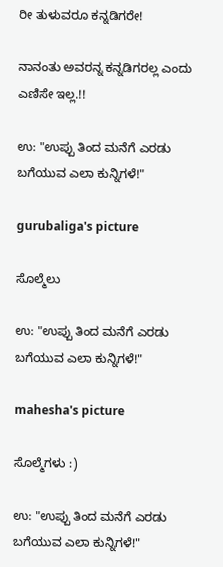ರೀ ತುಳುವರೂ ಕನ್ನಡಿಗರೇ!

ನಾನಂತು ಅವರನ್ನ ಕನ್ನಡಿಗರಲ್ಲ ಎಂದು ಎಣಿಸೇ ಇಲ್ಲ.!!

ಉ: "ಉಪ್ಪು ತಿಂದ ಮನೆಗೆ ಎರಡು ಬಗೆಯುವ ಎಲಾ ಕುನ್ನಿಗಳೆ!"

gurubaliga's picture

ಸೊಲ್ಮೆಲು

ಉ: "ಉಪ್ಪು ತಿಂದ ಮನೆಗೆ ಎರಡು ಬಗೆಯುವ ಎಲಾ ಕುನ್ನಿಗಳೆ!"

mahesha's picture

ಸೊಲ್ಮೆಗಳು :)

ಉ: "ಉಪ್ಪು ತಿಂದ ಮನೆಗೆ ಎರಡು ಬಗೆಯುವ ಎಲಾ ಕುನ್ನಿಗಳೆ!"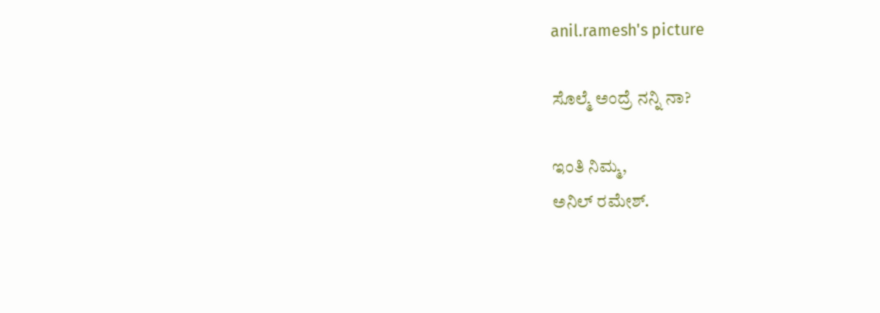anil.ramesh's picture

ಸೊಲ್ಮೆ ಅಂದ್ರೆ ನನ್ನಿ ನಾ?

ಇಂತಿ ನಿಮ್ಮ,
ಅನಿಲ್ ರಮೇಶ್.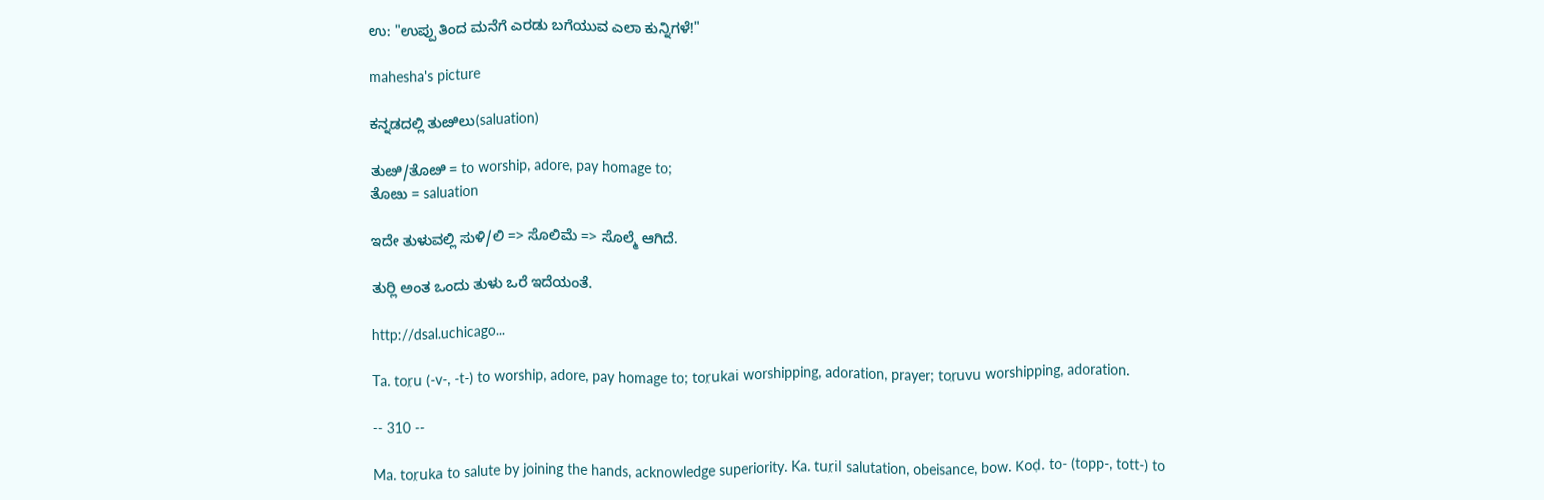ಉ: "ಉಪ್ಪು ತಿಂದ ಮನೆಗೆ ಎರಡು ಬಗೆಯುವ ಎಲಾ ಕುನ್ನಿಗಳೆ!"

mahesha's picture

ಕನ್ನಡದಲ್ಲಿ ತುೞಿಲು(saluation)

ತುೞಿ/ತೊೞಿ = to worship, adore, pay homage to;
ತೊೞು = saluation

ಇದೇ ತುಳುವಲ್ಲಿ ಸುಳಿ/ಲಿ => ಸೊಲಿಮೆ => ಸೊಲ್ಮೆ ಆಗಿದೆ.

ತುರ್‍ಲಿ ಅಂತ ಒಂದು ತುಳು ಒರೆ ಇದೆಯಂತೆ.

http://dsal.uchicago...

Ta. tor̤u (-v-, -t-) to worship, adore, pay homage to; tor̤ukai worshipping, adoration, prayer; tor̤uvu worshipping, adoration.

-- 310 --

Ma. tor̤uka to salute by joining the hands, acknowledge superiority. Ka. tur̤il salutation, obeisance, bow. Koḍ. to- (topp-, tott-) to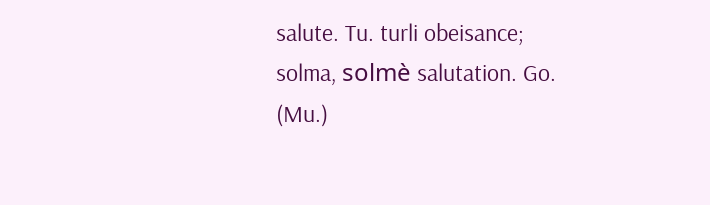salute. Tu. turli obeisance; solma, solmè salutation. Go. (Mu.)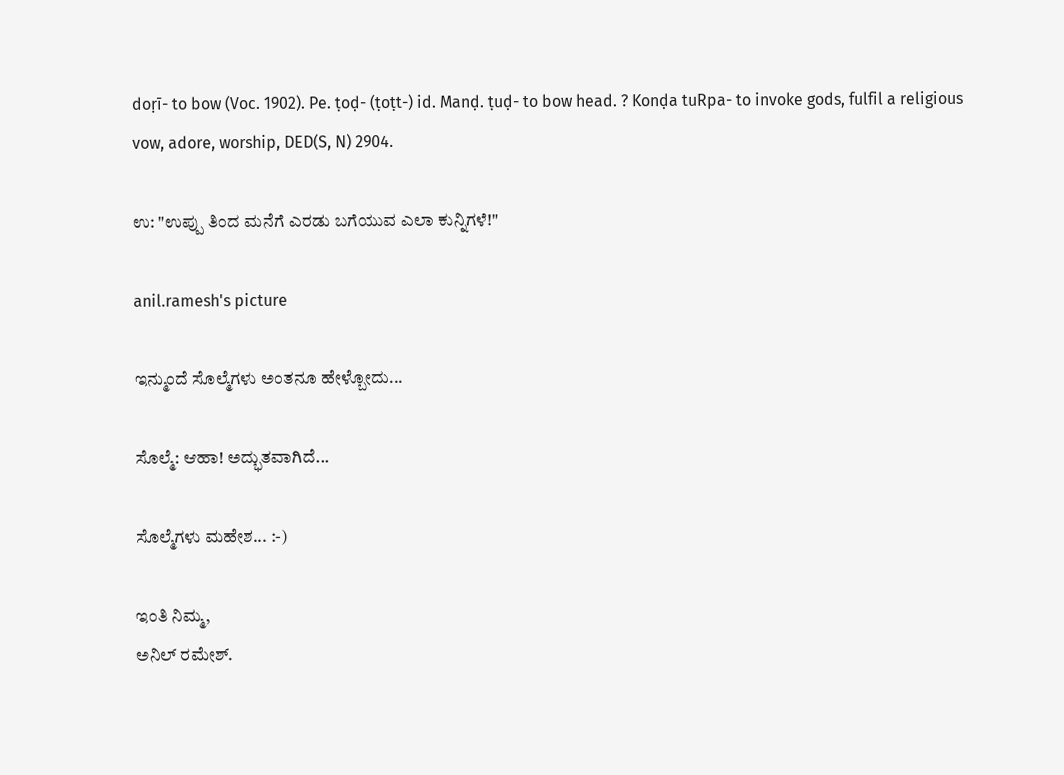doṛī- to bow (Voc. 1902). Pe. ṭoḍ- (ṭoṭt-) id. Manḍ. ṭuḍ- to bow head. ? Konḍa tuRpa- to invoke gods, fulfil a religious vow, adore, worship, DED(S, N) 2904.

ಉ: "ಉಪ್ಪು ತಿಂದ ಮನೆಗೆ ಎರಡು ಬಗೆಯುವ ಎಲಾ ಕುನ್ನಿಗಳೆ!"

anil.ramesh's picture

ಇನ್ಮುಂದೆ ಸೊಲ್ಮೆಗಳು ಅಂತನೂ ಹೇಳ್ಬೋದು...

ಸೊಲ್ಮೆ: ಆಹಾ! ಅದ್ಭುತವಾಗಿದೆ...

ಸೊಲ್ಮೆಗಳು ಮಹೇಶ... :-)

ಇಂತಿ ನಿಮ್ಮ,
ಅನಿಲ್ ರಮೇಶ್.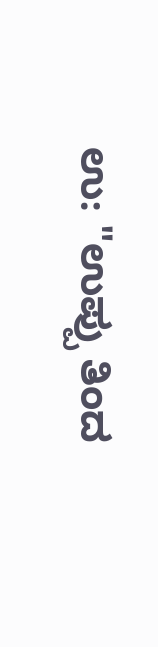ಉ: "ಉಪ್ಪು ತಿಂದ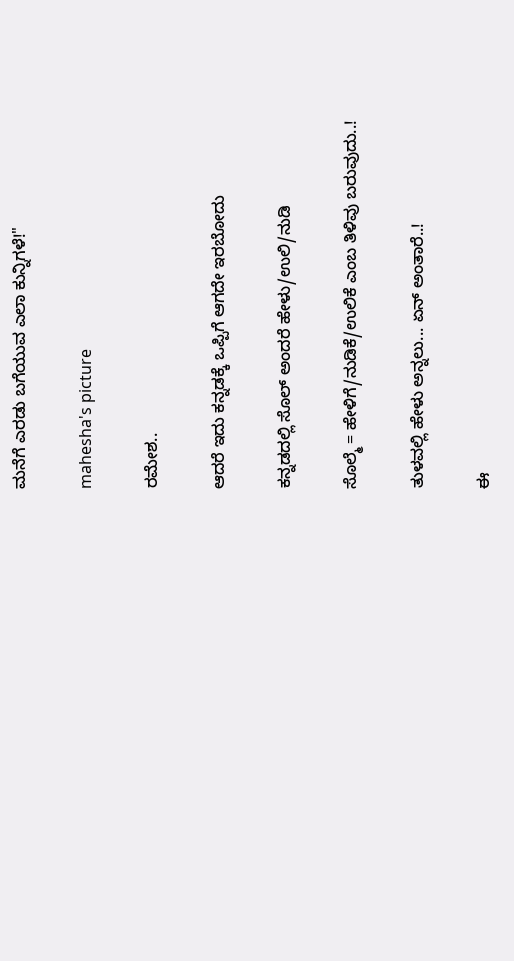ಮನೆಗೆ ಎರಡು ಬಗೆಯುವ ಎಲಾ ಕುನ್ನಿಗಳೆ!"

mahesha's picture

ರಮೇಶ..

ಆದರೆ ಇದು ಕನ್ನಡಕ್ಕೆ ಒಪ್ಪಿಗೆ ಆಗದೇ ಇರಬೋದು

ಕನ್ನಡದಲ್ಲಿ ಸೊಲ್ ಅಂದರೆ ಹೇಳು/ಉಲಿ/ನುಡಿ

ಸೊಲ್ಮೆ = ಹೇಳಿಗೆ/ನುಡಿಕೆ/ಉಲಿಕೆ ಎಂಬ ತಿಳಿವು ಬರುವುದು..!

ತುಳವಲ್ಲಿ ಹೇಳು ಅನ್ನಲು... ಏನ್ ಅಂತಾರೆ..!

ಈ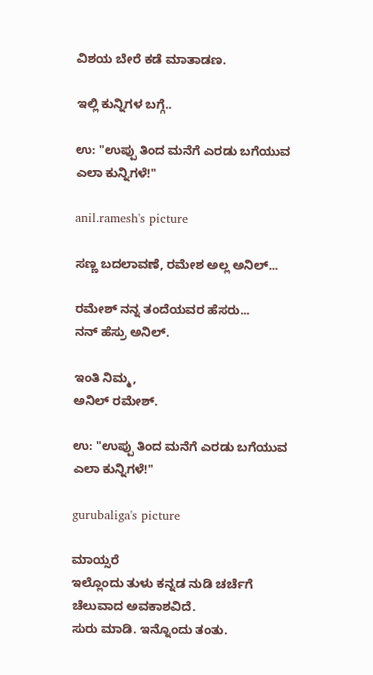ವಿಶಯ ಬೇರೆ ಕಡೆ ಮಾತಾಡಣ.

ಇಲ್ಲಿ ಕುನ್ನಿಗಳ ಬಗ್ಗೆ..

ಉ: "ಉಪ್ಪು ತಿಂದ ಮನೆಗೆ ಎರಡು ಬಗೆಯುವ ಎಲಾ ಕುನ್ನಿಗಳೆ!"

anil.ramesh's picture

ಸಣ್ಣ ಬದಲಾವಣೆ, ರಮೇಶ ಅಲ್ಲ ಅನಿಲ್...

ರಮೇಶ್ ನನ್ನ ತಂದೆಯವರ ಹೆಸರು...
ನನ್ ಹೆಸ್ರು ಅನಿಲ್.

ಇಂತಿ ನಿಮ್ಮ,
ಅನಿಲ್ ರಮೇಶ್.

ಉ: "ಉಪ್ಪು ತಿಂದ ಮನೆಗೆ ಎರಡು ಬಗೆಯುವ ಎಲಾ ಕುನ್ನಿಗಳೆ!"

gurubaliga's picture

ಮಾಯ್ಸರೆ
ಇಲ್ಲೊಂದು ತುಳು ಕನ್ನಡ ನುಡಿ ಚರ್ಚೆಗೆ ಚೆಲುವಾದ ಅವಕಾಶವಿದೆ.
ಸುರು ಮಾಡಿ. ಇನ್ನೊಂದು ತಂತು.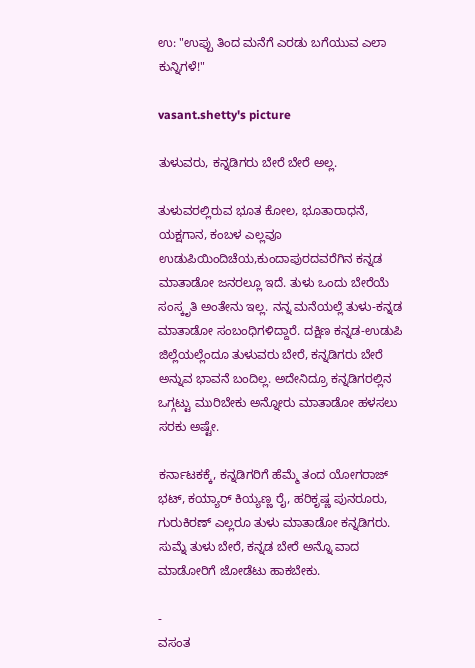ಉ: "ಉಪ್ಪು ತಿಂದ ಮನೆಗೆ ಎರಡು ಬಗೆಯುವ ಎಲಾ ಕುನ್ನಿಗಳೆ!"

vasant.shetty's picture

ತುಳುವರು, ಕನ್ನಡಿಗರು ಬೇರೆ ಬೇರೆ ಅಲ್ಲ.

ತುಳುವರಲ್ಲಿರುವ ಭೂತ ಕೋಲ, ಭೂತಾರಾಧನೆ, ಯಕ್ಷಗಾನ, ಕಂಬಳ ಎಲ್ಲವೂ ಉಡುಪಿಯಿಂದಿಚೆಯ,ಕುಂದಾಪುರದವರೆಗಿನ ಕನ್ನಡ ಮಾತಾಡೋ ಜನರಲ್ಲೂ ಇದೆ. ತುಳು ಒಂದು ಬೇರೆಯೆ ಸಂಸ್ಕೃತಿ ಅಂತೇನು ಇಲ್ಲ. ನನ್ನ ಮನೆಯಲ್ಲೆ ತುಳು-ಕನ್ನಡ ಮಾತಾಡೋ ಸಂಬಂಧಿಗಳಿದ್ದಾರೆ. ದಕ್ಷಿಣ ಕನ್ನಡ-ಉಡುಪಿ ಜಿಲ್ಲೆಯಲ್ಲೆಂದೂ ತುಳುವರು ಬೇರೆ, ಕನ್ನಡಿಗರು ಬೇರೆ ಅನ್ನುವ ಭಾವನೆ ಬಂದಿಲ್ಲ. ಅದೇನಿದ್ರೂ ಕನ್ನಡಿಗರಲ್ಲಿನ ಒಗ್ಗಟ್ಟು ಮುರಿಬೇಕು ಅನ್ನೋರು ಮಾತಾಡೋ ಹಳಸಲು ಸರಕು ಅಷ್ಟೇ.

ಕರ್ನಾಟಕಕ್ಕೆ, ಕನ್ನಡಿಗರಿಗೆ ಹೆಮ್ಮೆ ತಂದ ಯೋಗರಾಜ್ ಭಟ್, ಕಯ್ಯಾರ್ ಕಿಯ್ಯಣ್ಣ ರೈ, ಹರಿಕೃಷ್ಣ ಪುನರೂರು, ಗುರುಕಿರಣ್ ಎಲ್ಲರೂ ತುಳು ಮಾತಾಡೋ ಕನ್ನಡಿಗರು.
ಸುಮ್ನೆ ತುಳು ಬೇರೆ, ಕನ್ನಡ ಬೇರೆ ಅನ್ನೊ ವಾದ ಮಾಡೋರಿಗೆ ಜೋಡೆಟು ಹಾಕಬೇಕು.

-
ವಸಂತ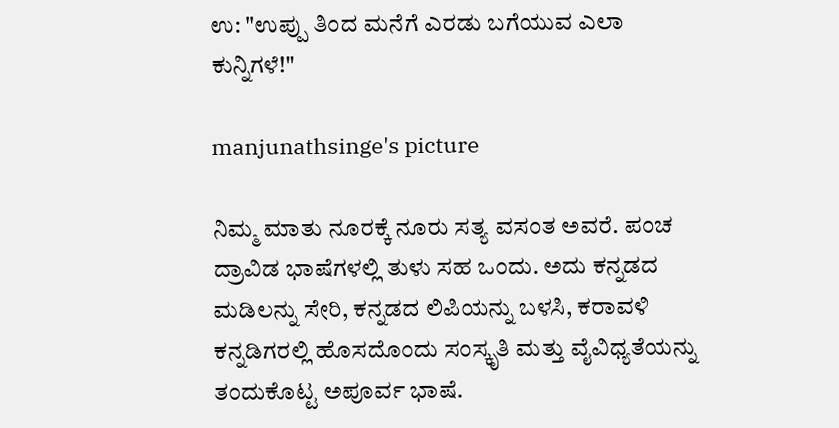ಉ: "ಉಪ್ಪು ತಿಂದ ಮನೆಗೆ ಎರಡು ಬಗೆಯುವ ಎಲಾ ಕುನ್ನಿಗಳೆ!"

manjunathsinge's picture

ನಿಮ್ಮ ಮಾತು ನೂರಕ್ಕೆ ನೂರು ಸತ್ಯ ವಸಂತ ಅವರೆ. ಪಂಚ ದ್ರಾವಿಡ ಭಾಷೆಗಳಲ್ಲಿ ತುಳು ಸಹ ಒಂದು. ಅದು ಕನ್ನಡದ ಮಡಿಲನ್ನು ಸೇರಿ, ಕನ್ನಡದ ಲಿಪಿಯನ್ನು ಬಳಸಿ, ಕರಾವಳಿ ಕನ್ನಡಿಗರಲ್ಲಿ ಹೊಸದೊಂದು ಸಂಸ್ಕೃತಿ ಮತ್ತು ವೈವಿಧ್ಯತೆಯನ್ನು ತಂದುಕೊಟ್ಟ ಅಪೂರ್ವ ಭಾಷೆ.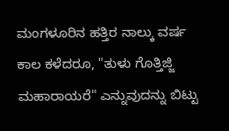ಮಂಗಳೂರಿನ ಹತ್ತಿರ ನಾಲ್ಕು ವರ್ಷ ಕಾಲ ಕಳೆದರೂ, "ತುಳು ಗೊತ್ತಿಜ್ಜಿ ಮಹಾರಾಯರೆ" ಎನ್ನುವುದನ್ನು ಬಿಟ್ಟು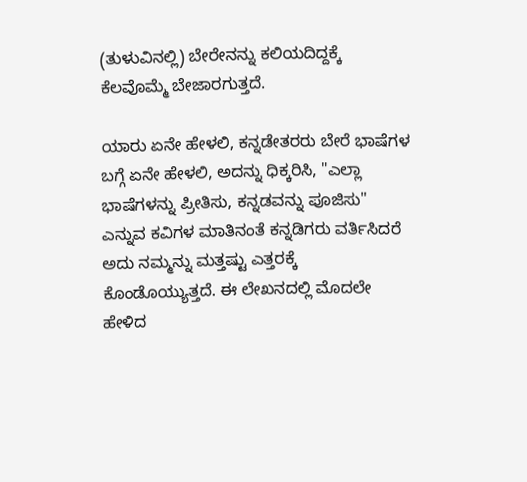(ತುಳುವಿನಲ್ಲಿ) ಬೇರೇನನ್ನು ಕಲಿಯದಿದ್ದಕ್ಕೆ ಕೆಲವೊಮ್ಮೆ ಬೇಜಾರಗುತ್ತದೆ.

ಯಾರು ಏನೇ ಹೇಳಲಿ, ಕನ್ನಡೇತರರು ಬೇರೆ ಭಾಷೆಗಳ ಬಗ್ಗೆ ಏನೇ ಹೇಳಲಿ, ಅದನ್ನು ಧಿಕ್ಕರಿಸಿ, "ಎಲ್ಲಾ ಭಾಷೆಗಳನ್ನು ಪ್ರೀತಿಸು, ಕನ್ನಡವನ್ನು ಪೂಜಿಸು" ಎನ್ನುವ ಕವಿಗಳ ಮಾತಿನಂತೆ ಕನ್ನಡಿಗರು ವರ್ತಿಸಿದರೆ ಅದು ನಮ್ಮನ್ನು ಮತ್ತಷ್ಟು ಎತ್ತರಕ್ಕೆ ಕೊಂಡೊಯ್ಯುತ್ತದೆ. ಈ ಲೇಖನದಲ್ಲಿ ಮೊದಲೇ ಹೇಳಿದ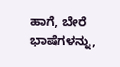ಹಾಗೆ, ಬೇರೆ ಭಾಷೆಗಳನ್ನು,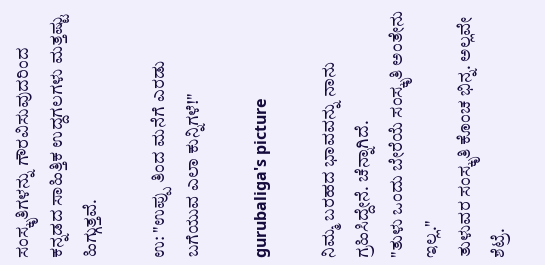ಸಂಸ್ಕೃತಿಗಳನ್ನು ಗೌರವಿಸುವುದರಿಂದ ಕನ್ನಡದ ಸಾಹಿತ್ತಿಕ ಉದ್ದಗಲಗಳು ಮತ್ತಷ್ಟು ಹಿಗ್ಗುತ್ತವೆ.

ಉ: "ಉಪ್ಪು ತಿಂದ ಮನೆಗೆ ಎರಡು ಬಗೆಯುವ ಎಲಾ ಕುನ್ನಿಗಳೆ!"

gurubaliga's picture

ನಿಮ್ಮ ಬರಹದ ಭಾವವನ್ನು ನಾನು ಗ್ರಹಿಸಿದ್ದೇನೆ. ಚೆನ್ನಾಗಿದೆ.
"ತುಳು ಒಂದು ಬೇರೆಯೆ ಸಂಸ್ಕೃತಿ ಅಂತೇನು ಇಲ್ಲ."
ತುಳುವರ ಸಂಸ್ಕೃತಿ ಕೊಂಚ ಭಿನ್ನ. ಅಲ್ಲವೇ ಶೆಟ್ರೆ.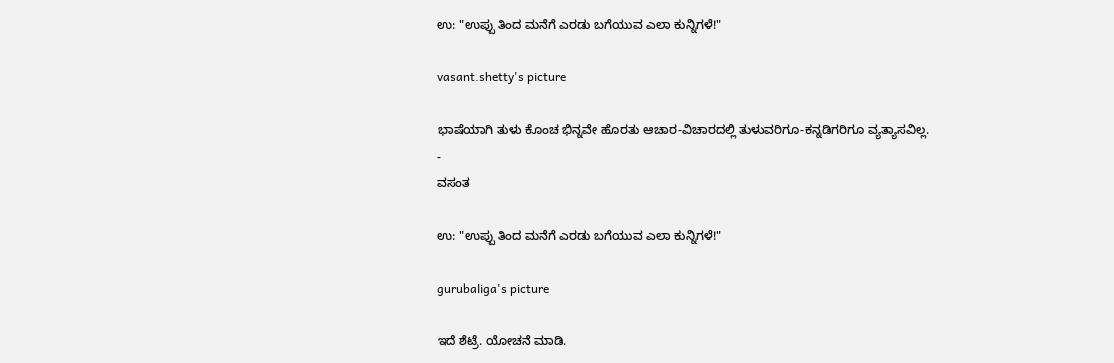ಉ: "ಉಪ್ಪು ತಿಂದ ಮನೆಗೆ ಎರಡು ಬಗೆಯುವ ಎಲಾ ಕುನ್ನಿಗಳೆ!"

vasant.shetty's picture

ಭಾಷೆಯಾಗಿ ತುಳು ಕೊಂಚ ಭಿನ್ನವೇ ಹೊರತು ಆಚಾರ-ವಿಚಾರದಲ್ಲಿ ತುಳುವರಿಗೂ-ಕನ್ನಡಿಗರಿಗೂ ವ್ಯತ್ಯಾಸವಿಲ್ಲ.
-
ವಸಂತ

ಉ: "ಉಪ್ಪು ತಿಂದ ಮನೆಗೆ ಎರಡು ಬಗೆಯುವ ಎಲಾ ಕುನ್ನಿಗಳೆ!"

gurubaliga's picture

ಇದೆ ಶೆಟ್ರೆ. ಯೋಚನೆ ಮಾಡಿ.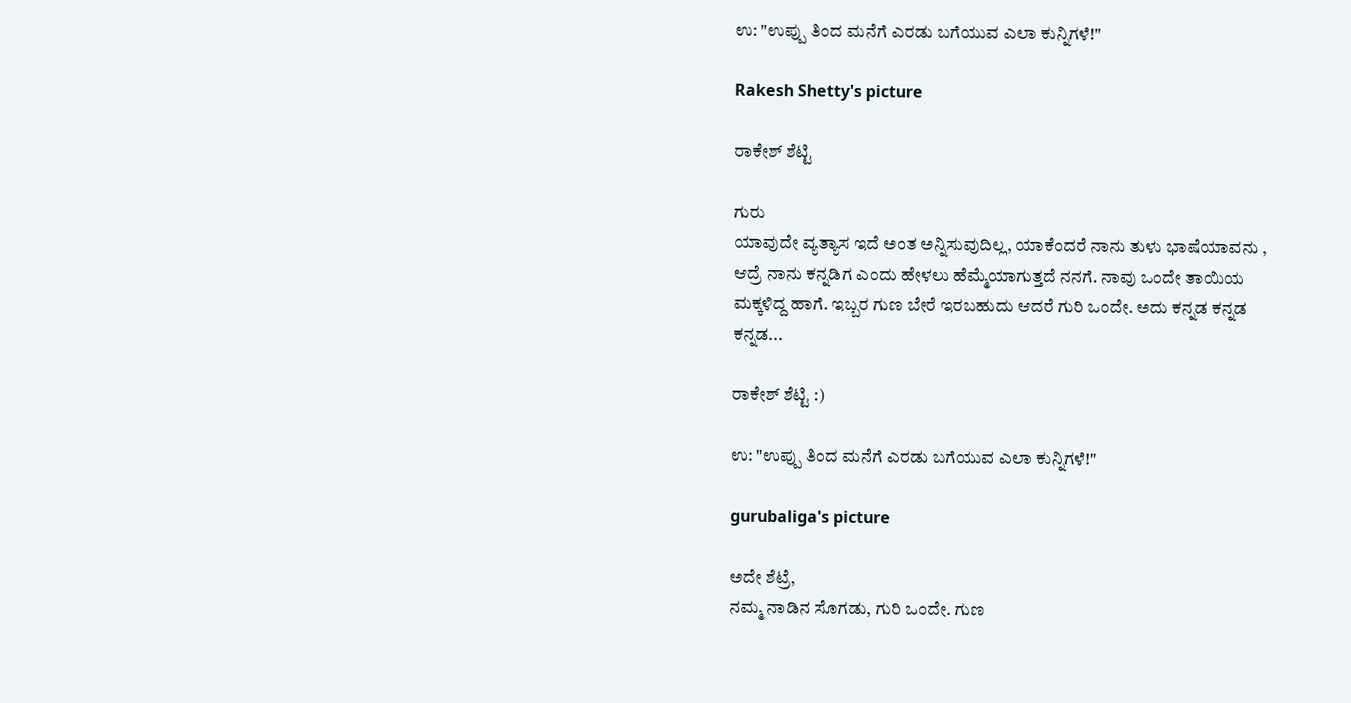ಉ: "ಉಪ್ಪು ತಿಂದ ಮನೆಗೆ ಎರಡು ಬಗೆಯುವ ಎಲಾ ಕುನ್ನಿಗಳೆ!"

Rakesh Shetty's picture

ರಾಕೇಶ್ ಶೆಟ್ಟಿ

ಗುರು
ಯಾವುದೇ ವ್ಯತ್ಯಾಸ ಇದೆ ಅಂತ ಅನ್ನಿಸುವುದಿಲ್ಲ, ಯಾಕೆಂದರೆ ನಾನು ತುಳು ಭಾಷೆಯಾವನು , ಆದ್ರೆ ನಾನು ಕನ್ನಡಿಗ ಎಂದು ಹೇಳಲು ಹೆಮ್ಮೆಯಾಗುತ್ತದೆ ನನಗೆ. ನಾವು ಒಂದೇ ತಾಯಿಯ ಮಕ್ಕಳಿದ್ದ ಹಾಗೆ. ಇಬ್ಬರ ಗುಣ ಬೇರೆ ಇರಬಹುದು ಆದರೆ ಗುರಿ ಒಂದೇ. ಅದು ಕನ್ನಡ ಕನ್ನಡ ಕನ್ನಡ...

ರಾಕೇಶ್ ಶೆಟ್ಟಿ :)

ಉ: "ಉಪ್ಪು ತಿಂದ ಮನೆಗೆ ಎರಡು ಬಗೆಯುವ ಎಲಾ ಕುನ್ನಿಗಳೆ!"

gurubaliga's picture

ಅದೇ ಶೆಟ್ರೆ,
ನಮ್ಮ ನಾಡಿನ ಸೊಗಡು, ಗುರಿ ಒಂದೇ. ಗುಣ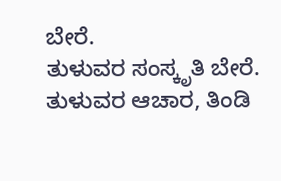ಬೇರೆ.
ತುಳುವರ ಸಂಸ್ಕೃತಿ ಬೇರೆ. ತುಳುವರ ಆಚಾರ, ತಿಂಡಿ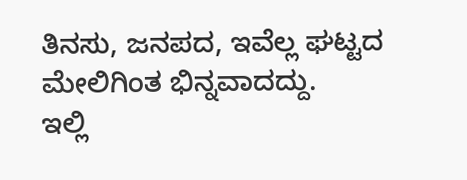ತಿನಸು, ಜನಪದ, ಇವೆಲ್ಲ ಘಟ್ಟದ ಮೇಲಿಗಿಂತ ಭಿನ್ನವಾದದ್ದು.
ಇಲ್ಲಿ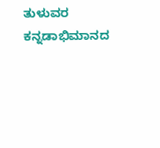ತುಳುವರ ಕನ್ನಡಾಭಿಮಾನದ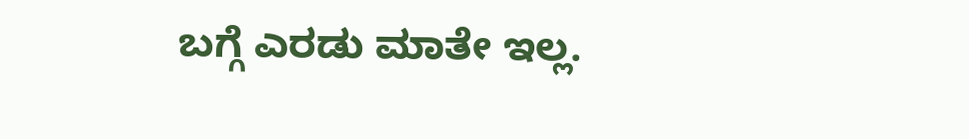ಬಗ್ಗೆ ಎರಡು ಮಾತೇ ಇಲ್ಲ.